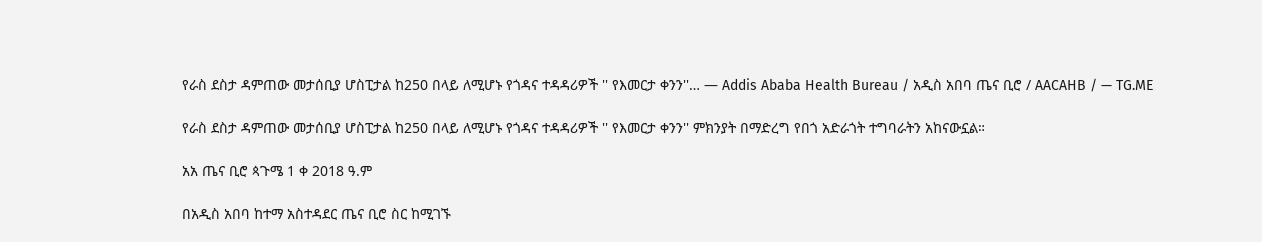የራስ ደስታ ዳምጠው መታሰቢያ ሆስፒታል ከ250 በላይ ለሚሆኑ የጎዳና ተዳዳሪዎች '' የእመርታ ቀንን''… — Addis Ababa Health Bureau / አዲስ አበባ ጤና ቢሮ / AACAHB / — TG.ME

የራስ ደስታ ዳምጠው መታሰቢያ ሆስፒታል ከ250 በላይ ለሚሆኑ የጎዳና ተዳዳሪዎች '' የእመርታ ቀንን'' ምክንያት በማድረግ የበጎ አድራጎት ተግባራትን አከናውኗል።

አአ ጤና ቢሮ ጳጉሜ 1 ቀ 2018 ዓ.ም

በአዲስ አበባ ከተማ አስተዳደር ጤና ቢሮ ስር ከሚገኙ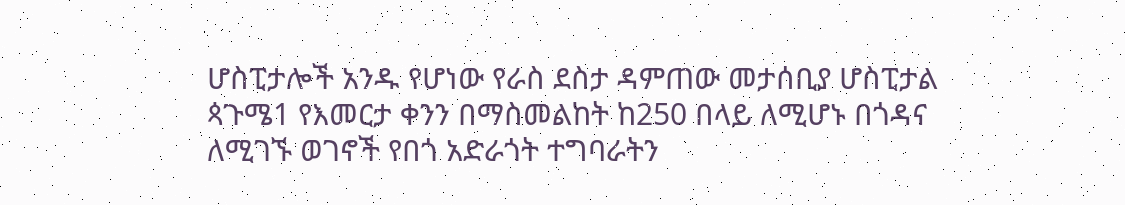ሆስፒታሎች አንዱ የሆነው የራስ ደስታ ዳምጠው መታሰቢያ ሆስፒታል ጳጉሜ1 የእመርታ ቀንን በማስመልከት ከ250 በላይ ለሚሆኑ በጎዳና ለሚገኙ ወገኖች የበጎ አድራጎት ተግባራትን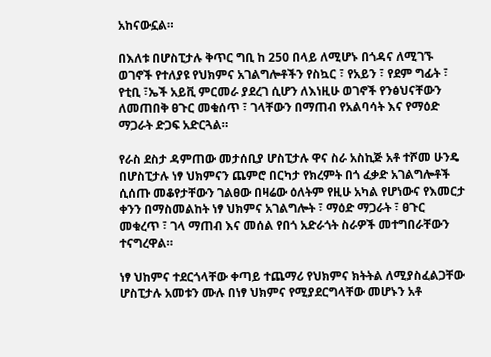አከናውኗል።

በእለቱ በሆስፒታሉ ቅጥር ግቢ ከ 250 በላይ ለሚሆኑ በጎዳና ለሚገኙ ወገኖች የተለያዩ የህክምና አገልግሎቶችን የስኳር ፣ የአይን ፣ የደም ግፊት ፣ የቲቢ ፣ኤች አይቪ ምርመራ ያደረገ ሲሆን ለእነዚሁ ወገኖች የንፅህናቸውን ለመጠበቅ ፀጉር መቁሰጥ ፣ ገላቸውን በማጠብ የአልባሳት እና የማዕድ ማጋራት ድጋፍ አድርጓል።

የራስ ደስታ ዳምጠው መታሰቢያ ሆስፒታሉ ዋና ስራ አስኪጅ አቶ ተሾመ ሁንዴ በሆስፒታሉ ነፃ ህክምናን ጨምሮ በርካታ የክረምት በጎ ፈቃድ አገልግሎቶች ሲሰጡ መቆየታቸውን ገልፀው በዛሬው ዕለትም የዚሁ አካል የሆነውና የእመርታ ቀንን በማስመልከት ነፃ ህክምና አገልግሎት ፣ ማዕድ ማጋራት ፣ ፀጉር መቁረጥ ፣ ገላ ማጠብ እና መሰል የበጎ አድራጎት ስራዎች መተግበራቸውን ተናግረዋል።

ነፃ ህከምና ተደርጎላቸው ቀጣይ ተጨማሪ የህክምና ክትትል ለሚያስፈልጋቸው ሆስፒታሉ አመቱን ሙሉ በነፃ ህክምና የሚያደርግላቸው መሆኑን አቶ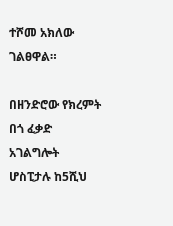ተሾመ አክለው ገልፀዋል።

በዘንድሮው የክረምት በጎ ፈቃድ አገልግሎት ሆስፒታሉ ከ5ሺህ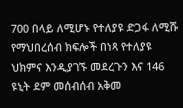700 በላይ ለሚሆኑ የተለያዩ ድጋፋ ለሚሹ የማህበረሰብ ክፍሎች በነጻ የተለያዩ ህክምና እንዲያገኙ መደረጉን እና 146 ዩኒት ደም መሰብሰብ አቅመ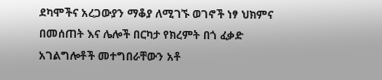ደካሞችና አረጋውያን ማቆያ ለሚገኙ ወገኖች ነፃ ህክምና በመሰጠት እና ሌሎች በርካታ የክረምት በጎ ፈቃድ አገልግሎቶች መተግበራቸውን አቶ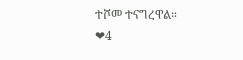ተሾመ ተናግረዋል።
❤4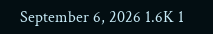September 6, 2026 1.6K 1